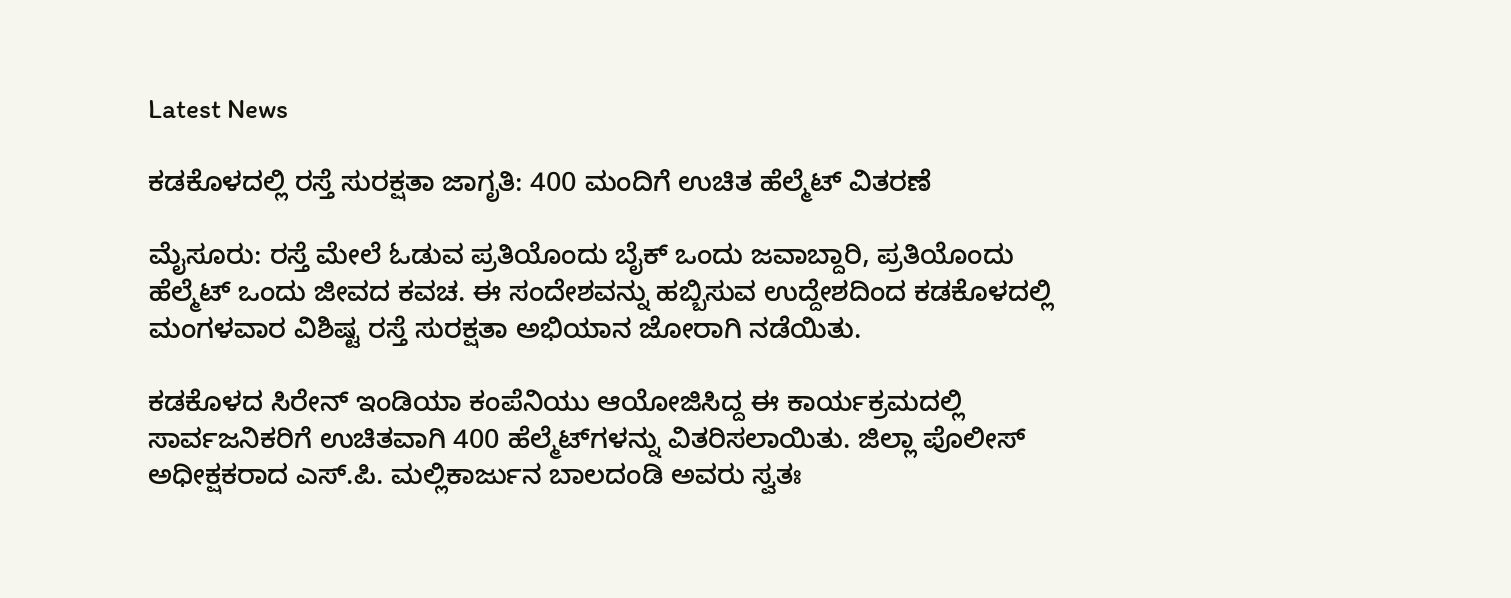Latest News

ಕಡಕೊಳದಲ್ಲಿ ರಸ್ತೆ ಸುರಕ್ಷತಾ ಜಾಗೃತಿ: 400 ಮಂದಿಗೆ ಉಚಿತ ಹೆಲ್ಮೆಟ್ ವಿತರಣೆ

ಮೈಸೂರು: ರಸ್ತೆ ಮೇಲೆ ಓಡುವ ಪ್ರತಿಯೊಂದು ಬೈಕ್‌ ಒಂದು ಜವಾಬ್ದಾರಿ, ಪ್ರತಿಯೊಂದು ಹೆಲ್ಮೆಟ್‌ ಒಂದು ಜೀವದ ಕವಚ. ಈ ಸಂದೇಶವನ್ನು ಹಬ್ಬಿಸುವ ಉದ್ದೇಶದಿಂದ ಕಡಕೊಳದಲ್ಲಿ ಮಂಗಳವಾರ ವಿಶಿಷ್ಟ ರಸ್ತೆ ಸುರಕ್ಷತಾ ಅಭಿಯಾನ ಜೋರಾಗಿ ನಡೆಯಿತು.

ಕಡಕೊಳದ ಸಿರೇನ್ ಇಂಡಿಯಾ ಕಂಪೆನಿಯು ಆಯೋಜಿಸಿದ್ದ ಈ ಕಾರ್ಯಕ್ರಮದಲ್ಲಿ ಸಾರ್ವಜನಿಕರಿಗೆ ಉಚಿತವಾಗಿ 400 ಹೆಲ್ಮೆಟ್‌ಗಳನ್ನು ವಿತರಿಸಲಾಯಿತು. ಜಿಲ್ಲಾ ಪೊಲೀಸ್‌ ಅಧೀಕ್ಷಕರಾದ ಎಸ್‌.ಪಿ. ಮಲ್ಲಿಕಾರ್ಜುನ ಬಾಲದಂಡಿ ಅವರು ಸ್ವತಃ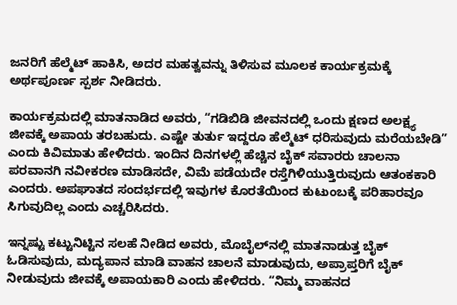ಜನರಿಗೆ ಹೆಲ್ಮೆಟ್ ಹಾಕಿಸಿ, ಅದರ ಮಹತ್ವವನ್ನು ತಿಳಿಸುವ ಮೂಲಕ ಕಾರ್ಯಕ್ರಮಕ್ಕೆ ಅರ್ಥಪೂರ್ಣ ಸ್ಪರ್ಶ ನೀಡಿದರು.

ಕಾರ್ಯಕ್ರಮದಲ್ಲಿ ಮಾತನಾಡಿದ ಅವರು, “ಗಡಿಬಿಡಿ ಜೀವನದಲ್ಲಿ ಒಂದು ಕ್ಷಣದ ಅಲಕ್ಷ್ಯ ಜೀವಕ್ಕೆ ಅಪಾಯ ತರಬಹುದು. ಎಷ್ಟೇ ತುರ್ತು ಇದ್ದರೂ ಹೆಲ್ಮೆಟ್ ಧರಿಸುವುದು ಮರೆಯಬೇಡಿ” ಎಂದು ಕಿವಿಮಾತು ಹೇಳಿದರು. ಇಂದಿನ ದಿನಗಳಲ್ಲಿ ಹೆಚ್ಚಿನ ಬೈಕ್ ಸವಾರರು ಚಾಲನಾ ಪರವಾನಗಿ ನವೀಕರಣ ಮಾಡಿಸದೇ, ವಿಮೆ ಪಡೆಯದೇ ರಸ್ತೆಗಿಳಿಯುತ್ತಿರುವುದು ಆತಂಕಕಾರಿ ಎಂದರು. ಅಪಘಾತದ ಸಂದರ್ಭದಲ್ಲಿ ಇವುಗಳ ಕೊರತೆಯಿಂದ ಕುಟುಂಬಕ್ಕೆ ಪರಿಹಾರವೂ ಸಿಗುವುದಿಲ್ಲ ಎಂದು ಎಚ್ಚರಿಸಿದರು.

ಇನ್ನಷ್ಟು ಕಟ್ಟುನಿಟ್ಟಿನ ಸಲಹೆ ನೀಡಿದ ಅವರು, ಮೊಬೈಲ್‌ನಲ್ಲಿ ಮಾತನಾಡುತ್ತ ಬೈಕ್ ಓಡಿಸುವುದು, ಮದ್ಯಪಾನ ಮಾಡಿ ವಾಹನ ಚಾಲನೆ ಮಾಡುವುದು, ಅಪ್ರಾಪ್ತರಿಗೆ ಬೈಕ್ ನೀಡುವುದು ಜೀವಕ್ಕೆ ಅಪಾಯಕಾರಿ ಎಂದು ಹೇಳಿದರು. “ನಿಮ್ಮ ವಾಹನದ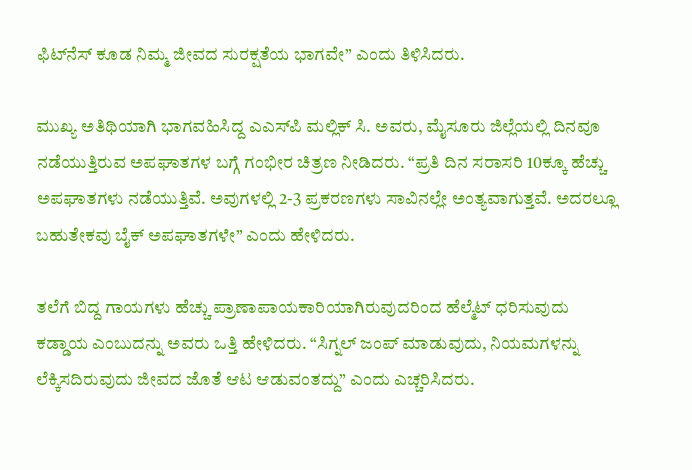ಫಿಟ್‌ನೆಸ್ ಕೂಡ ನಿಮ್ಮ ಜೀವದ ಸುರಕ್ಷತೆಯ ಭಾಗವೇ” ಎಂದು ತಿಳಿಸಿದರು.

ಮುಖ್ಯ ಅತಿಥಿಯಾಗಿ ಭಾಗವಹಿಸಿದ್ದ ಎಎಸ್‌ಪಿ ಮಲ್ಲಿಕ್ ಸಿ. ಅವರು, ಮೈಸೂರು ಜಿಲ್ಲೆಯಲ್ಲಿ ದಿನವೂ ನಡೆಯುತ್ತಿರುವ ಅಪಘಾತಗಳ ಬಗ್ಗೆ ಗಂಭೀರ ಚಿತ್ರಣ ನೀಡಿದರು. “ಪ್ರತಿ ದಿನ ಸರಾಸರಿ 10ಕ್ಕೂ ಹೆಚ್ಚು ಅಪಘಾತಗಳು ನಡೆಯುತ್ತಿವೆ. ಅವುಗಳಲ್ಲಿ 2-3 ಪ್ರಕರಣಗಳು ಸಾವಿನಲ್ಲೇ ಅಂತ್ಯವಾಗುತ್ತವೆ. ಅದರಲ್ಲೂ ಬಹುತೇಕವು ಬೈಕ್ ಅಪಘಾತಗಳೇ” ಎಂದು ಹೇಳಿದರು.

ತಲೆಗೆ ಬಿದ್ದ ಗಾಯಗಳು ಹೆಚ್ಚು ಪ್ರಾಣಾಪಾಯಕಾರಿಯಾಗಿರುವುದರಿಂದ ಹೆಲ್ಮೆಟ್ ಧರಿಸುವುದು ಕಡ್ಡಾಯ ಎಂಬುದನ್ನು ಅವರು ಒತ್ತಿ ಹೇಳಿದರು. “ಸಿಗ್ನಲ್ ಜಂಪ್ ಮಾಡುವುದು, ನಿಯಮಗಳನ್ನು ಲೆಕ್ಕಿಸದಿರುವುದು ಜೀವದ ಜೊತೆ ಆಟ ಆಡುವಂತದ್ದು” ಎಂದು ಎಚ್ಚರಿಸಿದರು.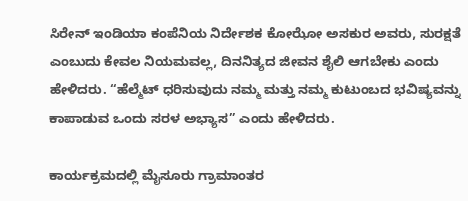ಸಿರೇನ್ ಇಂಡಿಯಾ ಕಂಪೆನಿಯ ನಿರ್ದೇಶಕ ಕೋಝೋ ಅಸಕುರ ಅವರು, ಸುರಕ್ಷತೆ ಎಂಬುದು ಕೇವಲ ನಿಯಮವಲ್ಲ, ದಿನನಿತ್ಯದ ಜೀವನ ಶೈಲಿ ಆಗಬೇಕು ಎಂದು ಹೇಳಿದರು. “ಹೆಲ್ಮೆಟ್ ಧರಿಸುವುದು ನಮ್ಮ ಮತ್ತು ನಮ್ಮ ಕುಟುಂಬದ ಭವಿಷ್ಯವನ್ನು ಕಾಪಾಡುವ ಒಂದು ಸರಳ ಅಭ್ಯಾಸ” ಎಂದು ಹೇಳಿದರು.

ಕಾರ್ಯಕ್ರಮದಲ್ಲಿ ಮೈಸೂರು ಗ್ರಾಮಾಂತರ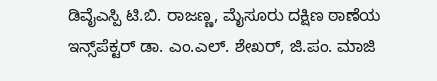ಡಿವೈಎಸ್ಪಿ ಟಿ.ಬಿ. ರಾಜಣ್ಣ, ಮೈಸೂರು ದಕ್ಷಿಣ ಠಾಣೆಯ ಇನ್ಸ್‌ಪೆಕ್ಟರ್ ಡಾ. ಎಂ.ಎಲ್. ಶೇಖರ್, ಜಿ.ಪಂ. ಮಾಜಿ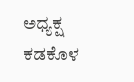ಅಧ್ಯಕ್ಷ ಕಡಕೊಳ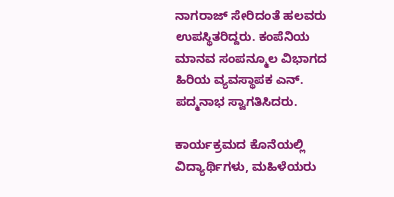ನಾಗರಾಜ್ ಸೇರಿದಂತೆ ಹಲವರು ಉಪಸ್ಥಿತರಿದ್ದರು. ಕಂಪೆನಿಯ ಮಾನವ ಸಂಪನ್ಮೂಲ ವಿಭಾಗದ ಹಿರಿಯ ವ್ಯವಸ್ಥಾಪಕ ಎನ್. ಪದ್ಮನಾಭ ಸ್ವಾಗತಿಸಿದರು.

ಕಾರ್ಯಕ್ರಮದ ಕೊನೆಯಲ್ಲಿ ವಿದ್ಯಾರ್ಥಿಗಳು, ಮಹಿಳೆಯರು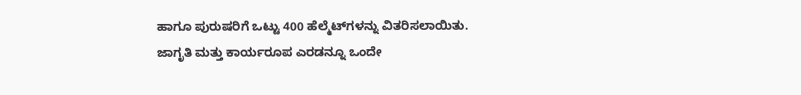ಹಾಗೂ ಪುರುಷರಿಗೆ ಒಟ್ಟು 400 ಹೆಲ್ಮೆಟ್‌ಗಳನ್ನು ವಿತರಿಸಲಾಯಿತು. ಜಾಗೃತಿ ಮತ್ತು ಕಾರ್ಯರೂಪ ಎರಡನ್ನೂ ಒಂದೇ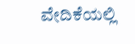ವೇದಿಕೆಯಲ್ಲಿ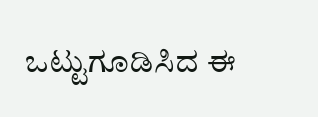ಒಟ್ಟುಗೂಡಿಸಿದ ಈ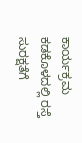ಕಾರ್ಯಕ್ರಮ ಕಡಕೊಳದಲ್ಲಿ ರಸ್ತೆ ಸುರಕ್ಷತೆಗೆ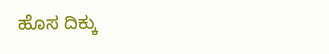ಹೊಸ ದಿಕ್ಕು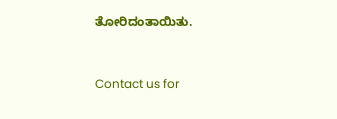ತೋರಿದಂತಾಯಿತು.



Contact us for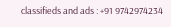classifieds and ads : +91 9742974234